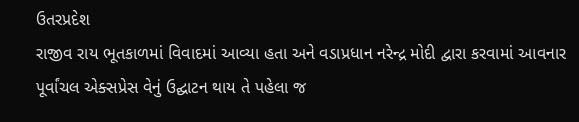ઉતરપ્રદેશ
રાજીવ રાય ભૂતકાળમાં વિવાદમાં આવ્યા હતા અને વડાપ્રધાન નરેન્દ્ર મોદી દ્વારા કરવામાં આવનાર પૂર્વાંચલ એક્સપ્રેસ વેનું ઉદ્ઘાટન થાય તે પહેલા જ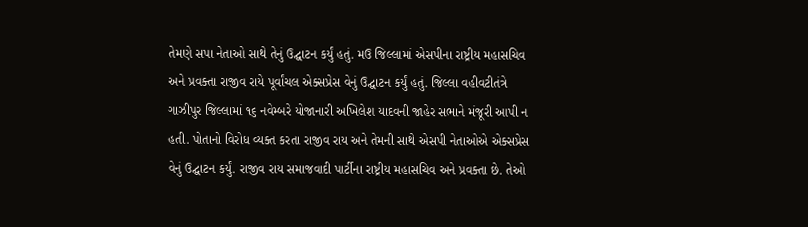તેમણે સપા નેતાઓ સાથે તેનું ઉદ્ઘાટન કર્યું હતું. મઉ જિલ્લામાં એસપીના રાષ્ટ્રીય મહાસચિવ અને પ્રવક્તા રાજીવ રાયે પૂર્વાંચલ એક્સપ્રેસ વેનું ઉદ્ઘાટન કર્યું હતું. જિલ્લા વહીવટીતંત્રે ગાઝીપુર જિલ્લામાં ૧૬ નવેમ્બરે યોજાનારી અખિલેશ યાદવની જાહેર સભાને મંજૂરી આપી ન હતી. પોતાનો વિરોધ વ્યક્ત કરતા રાજીવ રાય અને તેમની સાથે એસપી નેતાઓએ એક્સપ્રેસ વેનું ઉદ્ઘાટન કર્યું. રાજીવ રાય સમાજવાદી પાર્ટીના રાષ્ટ્રીય મહાસચિવ અને પ્રવક્તા છે. તેઓ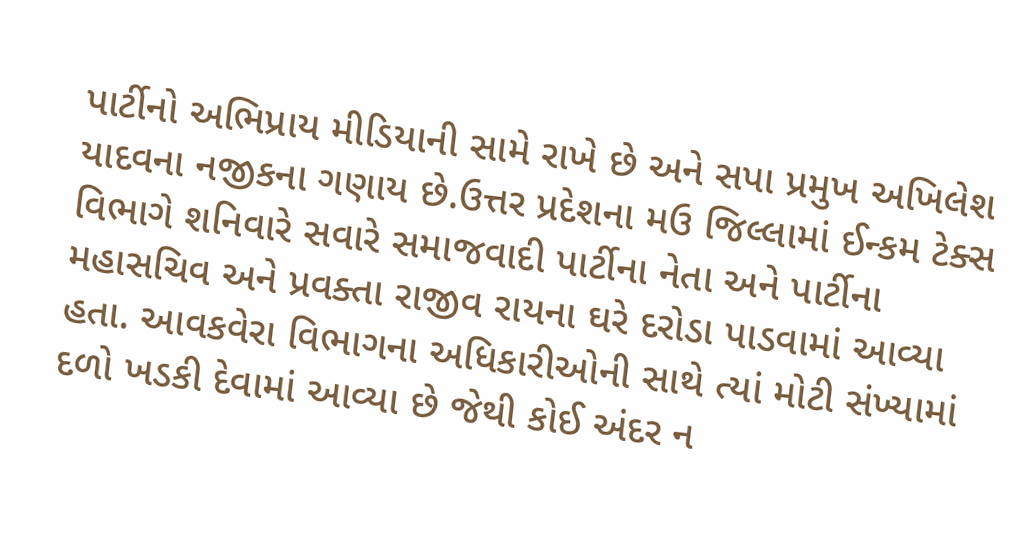પાર્ટીનો અભિપ્રાય મીડિયાની સામે રાખે છે અને સપા પ્રમુખ અખિલેશ યાદવના નજીકના ગણાય છે.ઉત્તર પ્રદેશના મઉ જિલ્લામાં ઈન્કમ ટેક્સ વિભાગે શનિવારે સવારે સમાજવાદી પાર્ટીના નેતા અને પાર્ટીના મહાસચિવ અને પ્રવક્તા રાજીવ રાયના ઘરે દરોડા પાડવામાં આવ્યા હતા. આવકવેરા વિભાગના અધિકારીઓની સાથે ત્યાં મોટી સંખ્યામાં દળો ખડકી દેવામાં આવ્યા છે જેથી કોઈ અંદર ન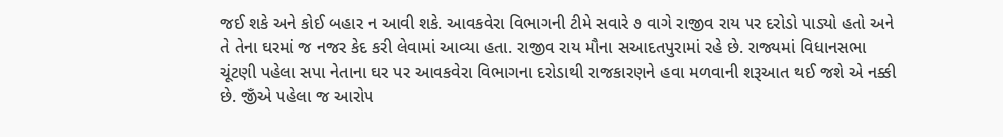જઈ શકે અને કોઈ બહાર ન આવી શકે. આવકવેરા વિભાગની ટીમે સવારે ૭ વાગે રાજીવ રાય પર દરોડો પાડ્યો હતો અને તે તેના ઘરમાં જ નજર કેદ કરી લેવામાં આવ્યા હતા. રાજીવ રાય મૌના સઆદતપુરામાં રહે છે. રાજ્યમાં વિધાનસભા ચૂંટણી પહેલા સપા નેતાના ઘર પર આવકવેરા વિભાગના દરોડાથી રાજકારણને હવા મળવાની શરૂઆત થઈ જશે એ નક્કી છે. જીઁએ પહેલા જ આરોપ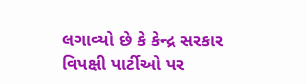લગાવ્યો છે કે કેન્દ્ર સરકાર વિપક્ષી પાર્ટીઓ પર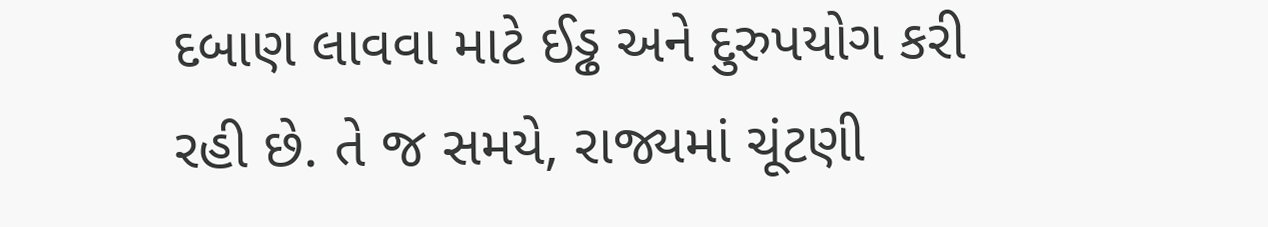દબાણ લાવવા માટે ઈડ્ઢ અને દુરુપયોગ કરી રહી છે. તે જ સમયે, રાજ્યમાં ચૂંટણી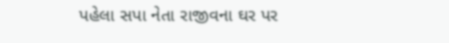પહેલા સપા નેતા રાજીવના ઘર પર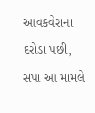આવકવેરાના દરોડા પછી, સપા આ મામલે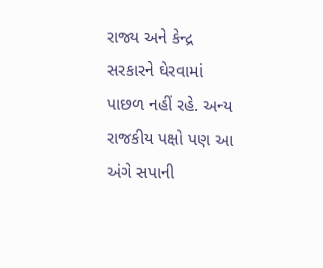રાજ્ય અને કેન્દ્ર સરકારને ઘેરવામાં પાછળ નહીં રહે. અન્ય રાજકીય પક્ષો પણ આ અંગે સપાની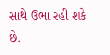સાથે ઉભા રહી શકે છે.